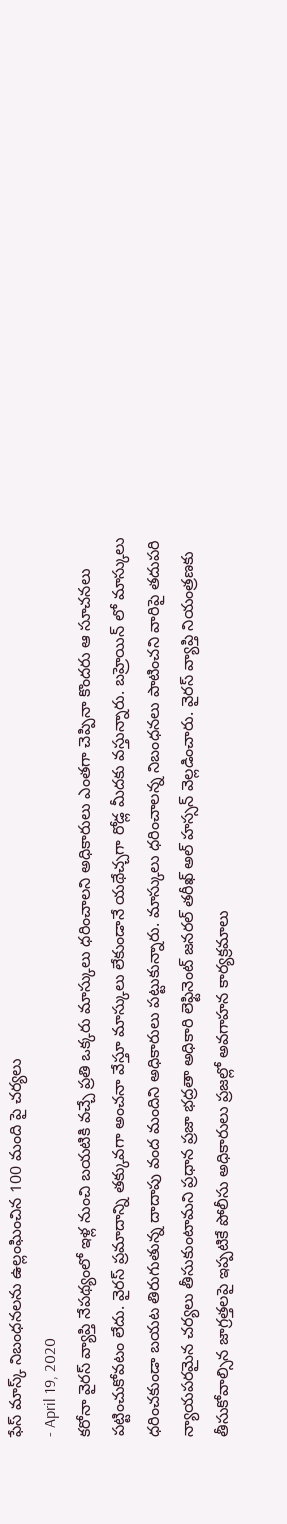ఫేస్ మాస్క్ నిబంధనలను ఉల్లంఘించిన 100 మంది పై చర్యలు
- April 19, 2020
కరోనా వైరస్ వ్యాప్తి నేపథ్యంలో ఇళ్ల నుంచి బయటికి వచ్చే ప్రతి ఒక్కరు మాస్కులు ధరించాలని అధికారులు ఎంతగా చెప్పినా కొందరు ఆ సూచనలు పట్టించుకోవటం లేదు. వైరస్ ప్రమాదాన్ని తక్కువగా అంచనా వేస్తూ మాస్కులు లేకుండానే యథేచ్చగా రోడ్ల మీదకు వస్తున్నారు. బహ్రెయిన్ లో మాస్కులు ధరించకుండా బయట తిరుగుతున్న దాదాపు వంద మందిని అధికారులు పట్టుకున్నారు. మాస్కులు ధరించాలన్న నిబంధనలు పాటించని వారిపై తదుపరి న్యాయపరమైన చర్యలు తీసుకుంటామని ప్రధాన ప్రజా భద్రతా అధికారి లెఫ్టినెంట్ జనరల్ తరీఖ్ అల్ హస్సన్ వెల్లడించారు. వైరస్ వ్యాప్తి నియంత్రణకు తీసుకోవాల్సిన జాగ్రత్తలపై ఇప్పటికే పోలీసు అధికారులు ప్రజల్లో అవగాహన కార్యక్రమాలు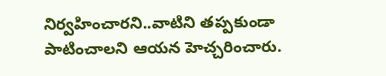నిర్వహించారని..వాటిని తప్పకుండా పాటించాలని ఆయన హెచ్చరించారు.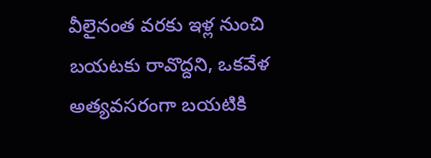వీలైనంత వరకు ఇళ్ల నుంచి బయటకు రావొద్దని, ఒకవేళ అత్యవసరంగా బయటికి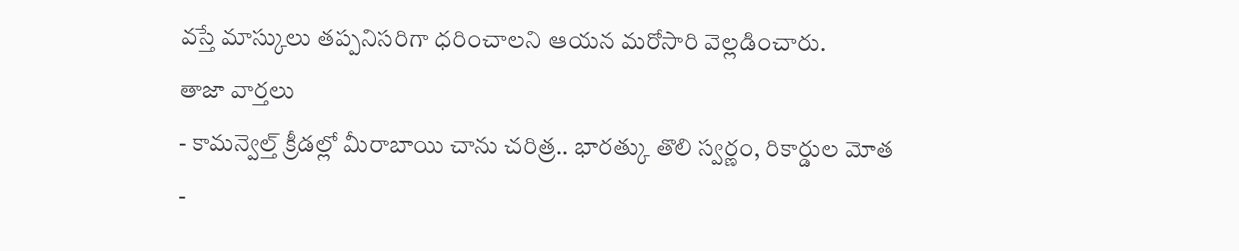వస్తే మాస్కులు తప్పనిసరిగా ధరించాలని ఆయన మరోసారి వెల్లడించారు.
తాజా వార్తలు
- కామన్వెల్త్ క్రీడల్లో మీరాబాయి చాను చరిత్ర.. భారత్కు తొలి స్వర్ణం, రికార్డుల మోత
-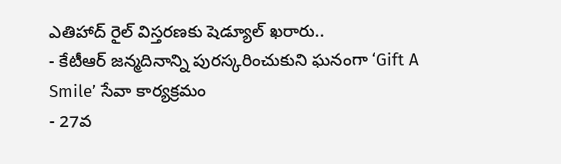ఎతిహాద్ రైల్ విస్తరణకు షెడ్యూల్ ఖరారు..
- కేటీఆర్ జన్మదినాన్ని పురస్కరించుకుని ఘనంగా ‘Gift A Smile’ సేవా కార్యక్రమం
- 27వ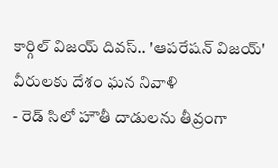కార్గిల్ విజయ్ దివస్.. 'ఆపరేషన్ విజయ్' వీరులకు దేశం ఘన నివాళి
- రెడ్ సిలో హౌతీ దాడులను తీవ్రంగా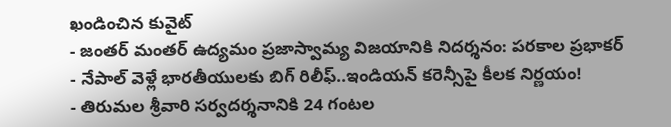ఖండించిన కువైట్
- జంతర్ మంతర్ ఉద్యమం ప్రజాస్వామ్య విజయానికి నిదర్శనం: పరకాల ప్రభాకర్
- నేపాల్ వెళ్లే భారతీయులకు బిగ్ రిలీఫ్..ఇండియన్ కరెన్సీపై కీలక నిర్ణయం!
- తిరుమల శ్రీవారి సర్వదర్శనానికి 24 గంటల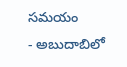సమయం
- అబుదాబిలో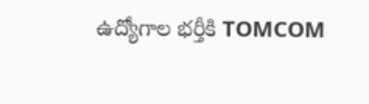ఉద్యోగాల భర్తీకి TOMCOM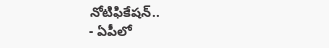నోటిఫికేషన్..
- ఏపీలో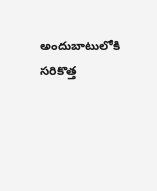అందుబాటులోకి సరికొత్త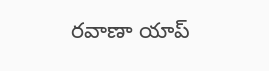రవాణా యాప్